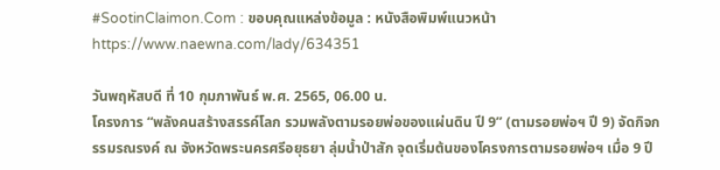#SootinClaimon.Com : ขอบคุณแหล่งข้อมูล : หนังสือพิมพ์แนวหน้า
https://www.naewna.com/lady/634351

วันพฤหัสบดี ที่ 10 กุมภาพันธ์ พ.ศ. 2565, 06.00 น.
โครงการ “พลังคนสร้างสรรค์โลก รวมพลังตามรอยพ่อของแผ่นดิน ปี 9” (ตามรอยพ่อฯ ปี 9) จัดกิจกรรมรณรงค์ ณ จังหวัดพระนครศรีอยุธยา ลุ่มน้ำป่าสัก จุดเริ่มต้นของโครงการตามรอยพ่อฯ เมื่อ 9 ปี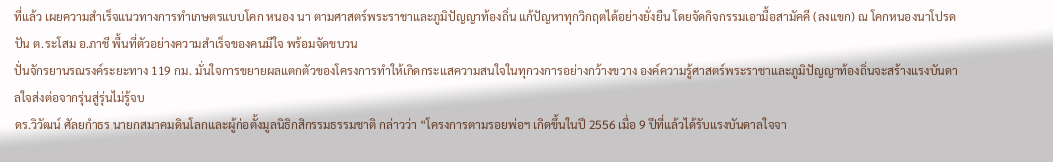ที่แล้ว เผยความสำเร็จแนวทางการทำเกษตรแบบโคก หนอง นา ตามศาสตร์พระราชาและภูมิปัญญาท้องถิ่น แก้ปัญหาทุกวิกฤตได้อย่างยั่งยืน โดยจัดกิจกรรมเอามื้อสามัคคี (ลงแขก) ณ โคกหนองนาโปรดปัน ต.ระโสม อ.ภาชี พื้นที่ตัวอย่างความสำเร็จของคนมีใจ พร้อมจัดขบวน
ปั่นจักรยานรณรงค์ระยะทาง 119 กม. มั่นใจการขยายผลแตกตัวของโครงการทำให้เกิดกระแสความสนใจในทุกวงการอย่างกว้างขวาง องค์ความรู้ศาสตร์พระราชาและภูมิปัญญาท้องถิ่นจะสร้างแรงบันดาลใจส่งต่อจากรุ่นสู่รุ่นไม่รู้จบ
ดร.วิวัฒน์ ศัลยกำธร นายกสมาคมดินโลกและผู้ก่อตั้งมูลนิธิกสิกรรมธรรมชาติ กล่าวว่า “โครงการตามรอยพ่อฯ เกิดขึ้นในปี 2556 เมื่อ 9 ปีที่แล้วได้รับแรงบันดาลใจจา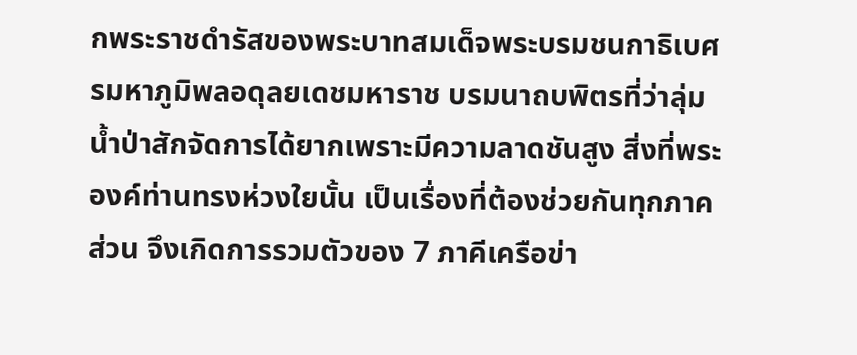กพระราชดำรัสของพระบาทสมเด็จพระบรมชนกาธิเบศรมหาภูมิพลอดุลยเดชมหาราช บรมนาถบพิตรที่ว่าลุ่มน้ำป่าสักจัดการได้ยากเพราะมีความลาดชันสูง สิ่งที่พระองค์ท่านทรงห่วงใยนั้น เป็นเรื่องที่ต้องช่วยกันทุกภาคส่วน จึงเกิดการรวมตัวของ 7 ภาคีเครือข่า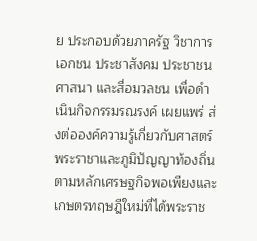ย ประกอบด้วยภาครัฐ วิชาการ เอกชน ประชาสังคม ประชาชน ศาสนา และสื่อมวลชน เพื่อดำเนินกิจกรรมรณรงค์ เผยแพร่ ส่งต่อองค์ความรู้เกี่ยวกับศาสตร์พระราชาและภูมิปัญญาท้องถิ่นตามหลักเศรษฐกิจพอเพียงและเกษตรทฤษฎีใหม่ที่ได้พระราช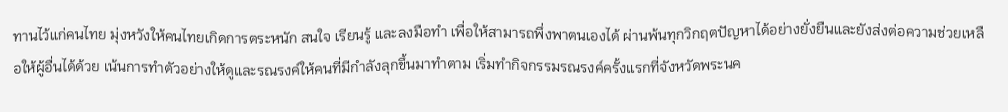ทานไว้แก่คนไทย มุ่งหวังให้คนไทยเกิดการตระหนัก สนใจ เรียนรู้ และลงมือทำ เพื่อให้สามารถพึ่งพาตนเองได้ ผ่านพ้นทุกวิกฤตปัญหาได้อย่างยั่งยืนและยังส่งต่อความช่วยเหลือให้ผู้อื่นได้ด้วย เน้นการทำตัวอย่างให้ดูและรณรงค์ให้คนที่มีกำลังลุกขึ้นมาทำตาม เริ่มทำกิจกรรมรณรงค์ครั้งแรกที่จังหวัดพระนค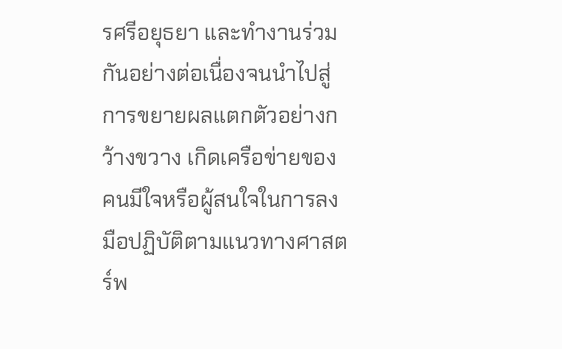รศรีอยุธยา และทำงานร่วมกันอย่างต่อเนื่องจนนำไปสู่การขยายผลแตกตัวอย่างกว้างขวาง เกิดเครือข่ายของคนมีใจหรือผู้สนใจในการลงมือปฏิบัติตามแนวทางศาสตร์พ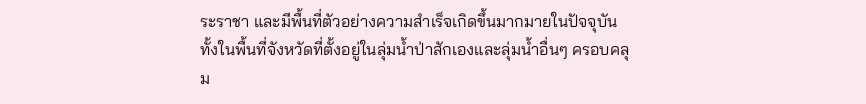ระราชา และมีพื้นที่ตัวอย่างความสำเร็จเกิดขึ้นมากมายในปัจจุบัน ทั้งในพื้นที่จังหวัดที่ตั้งอยู่ในลุ่มน้ำป่าสักเองและลุ่มน้ำอื่นๆ ครอบคลุม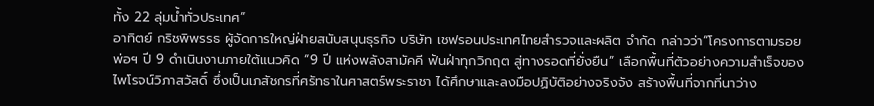ทั้ง 22 ลุ่มน้ำทั่วประเทศ”
อาทิตย์ กริชพิพรรธ ผู้จัดการใหญ่ฝ่ายสนับสนุนธุรกิจ บริษัท เชฟรอนประเทศไทยสำรวจและผลิต จำกัด กล่าวว่า“โครงการตามรอยพ่อฯ ปี 9 ดำเนินงานภายใต้แนวคิด “9 ปี แห่งพลังสามัคคี ฟันฝ่าทุกวิกฤต สู่ทางรอดที่ยั่งยืน” เลือกพื้นที่ตัวอย่างความสำเร็จของไพโรจน์วิภาสวัสดิ์ ซึ่งเป็นเภสัชกรที่ศรัทธาในศาสตร์พระราชา ได้ศึกษาและลงมือปฏิบัติอย่างจริงจัง สร้างพื้นที่จากที่นาว่าง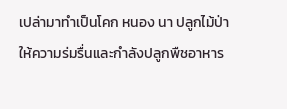เปล่ามาทำเป็นโคก หนอง นา ปลูกไม้ป่าให้ความร่มรื่นและกำลังปลูกพืชอาหาร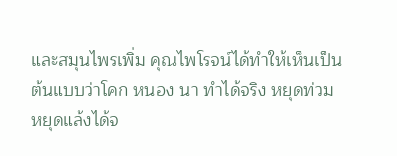และสมุนไพรเพิ่ม คุณไพโรจน์ได้ทำให้เห็นเป็นต้นแบบว่าโคก หนอง นา ทำได้จริง หยุดท่วม หยุดแล้งได้จ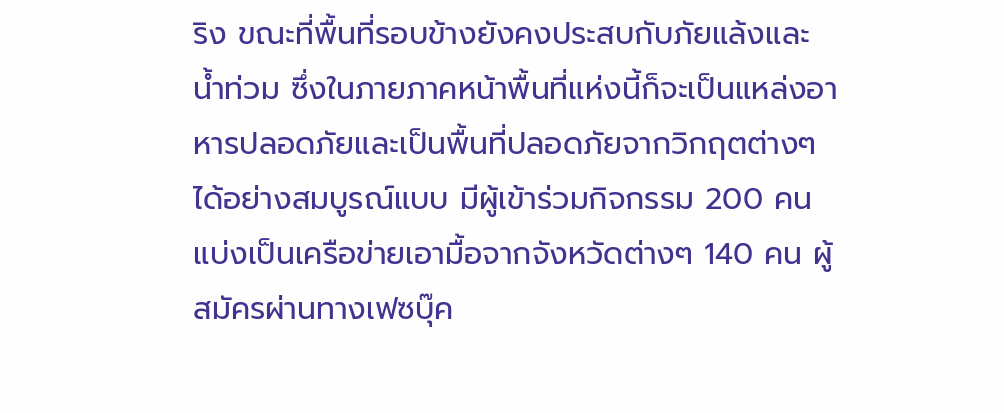ริง ขณะที่พื้นที่รอบข้างยังคงประสบกับภัยแล้งและน้ำท่วม ซึ่งในภายภาคหน้าพื้นที่แห่งนี้ก็จะเป็นแหล่งอาหารปลอดภัยและเป็นพื้นที่ปลอดภัยจากวิกฤตต่างๆ ได้อย่างสมบูรณ์แบบ มีผู้เข้าร่วมกิจกรรม 200 คน แบ่งเป็นเครือข่ายเอามื้อจากจังหวัดต่างๆ 140 คน ผู้สมัครผ่านทางเฟซบุ๊ค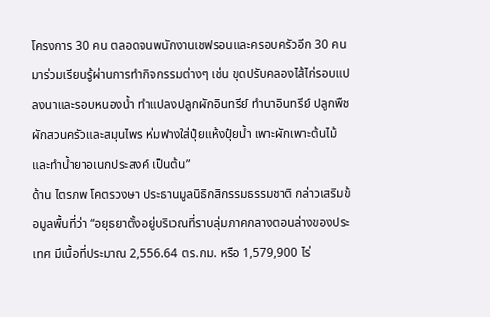โครงการ 30 คน ตลอดจนพนักงานเชฟรอนและครอบครัวอีก 30 คนมาร่วมเรียนรู้ผ่านการทำกิจกรรมต่างๆ เช่น ขุดปรับคลองไส้ไก่รอบแปลงนาและรอบหนองน้ำ ทำแปลงปลูกผักอินทรีย์ ทำนาอินทรีย์ ปลูกพืชผักสวนครัวและสมุนไพร ห่มฟางใส่ปุ๋ยแห้งปุ๋ยน้ำ เพาะผักเพาะต้นไม้ และทำน้ำยาอเนกประสงค์ เป็นต้น”
ด้าน ไตรภพ โคตรวงษา ประธานมูลนิธิกสิกรรมธรรมชาติ กล่าวเสริมข้อมูลพื้นที่ว่า “อยุธยาตั้งอยู่บริเวณที่ราบลุ่มภาคกลางตอนล่างของประเทศ มีเนื้อที่ประมาณ 2,556.64 ตร.กม. หรือ 1,579,900 ไร่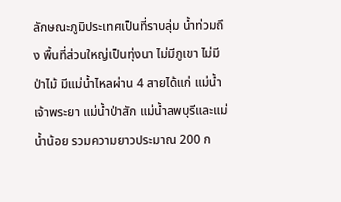ลักษณะภูมิประเทศเป็นที่ราบลุ่ม น้ำท่วมถึง พื้นที่ส่วนใหญ่เป็นทุ่งนา ไม่มีภูเขา ไม่มีป่าไม้ มีแม่น้ำไหลผ่าน 4 สายได้แก่ แม่น้ำเจ้าพระยา แม่น้ำป่าสัก แม่น้ำลพบุรีและแม่น้ำน้อย รวมความยาวประมาณ 200 ก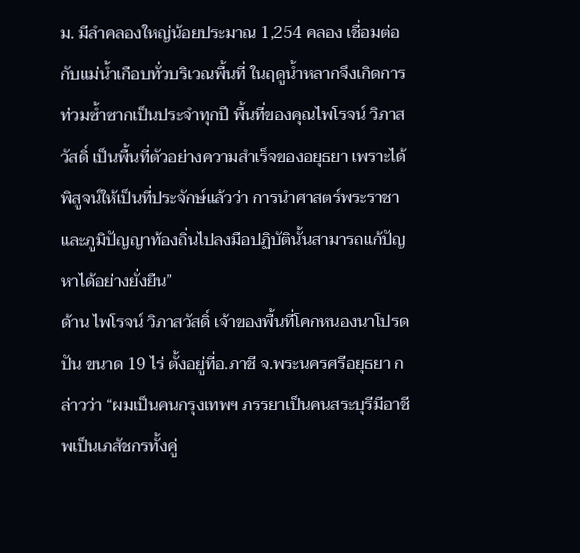ม. มีลำคลองใหญ่น้อยประมาณ 1,254 คลอง เชื่อมต่อกับแม่น้ำเกือบทั่วบริเวณพื้นที่ ในฤดูน้ำหลากจึงเกิดการท่วมซ้ำซากเป็นประจำทุกปี พื้นที่ของคุณไพโรจน์ วิภาสวัสดิ์ เป็นพื้นที่ตัวอย่างความสำเร็จของอยุธยา เพราะได้พิสูจน์ให้เป็นที่ประจักษ์แล้วว่า การนำศาสตร์พระราชาและภูมิปัญญาท้องถิ่นไปลงมือปฏิบัตินั้นสามารถแก้ปัญหาได้อย่างยั่งยืน”
ด้าน ไพโรจน์ วิภาสวัสดิ์ เจ้าของพื้นที่โคกหนองนาโปรดปัน ขนาด 19 ไร่ ตั้งอยู่ที่อ.ภาชี จ.พระนครศรีอยุธยา กล่าวว่า “ผมเป็นคนกรุงเทพฯ ภรรยาเป็นคนสระบุรีมีอาชีพเป็นเภสัชกรทั้งคู่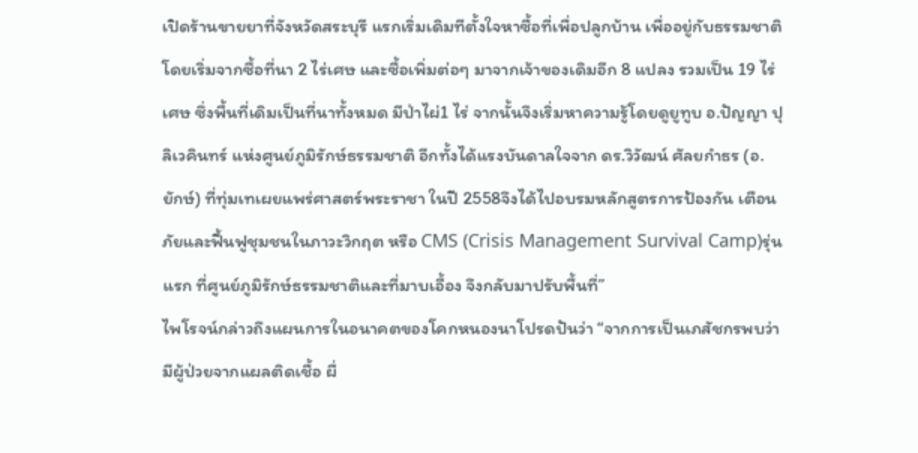เปิดร้านขายยาที่จังหวัดสระบุรี แรกเริ่มเดิมทีตั้งใจหาซื้อที่เพื่อปลูกบ้าน เพื่ออยู่กับธรรมชาติ โดยเริ่มจากซื้อที่นา 2 ไร่เศษ และซื้อเพิ่มต่อๆ มาจากเจ้าของเดิมอีก 8 แปลง รวมเป็น 19 ไร่เศษ ซึ่งพื้นที่เดิมเป็นที่นาทั้งหมด มีป่าไผ่1 ไร่ จากนั้นจึงเริ่มหาความรู้โดยดูยูทูบ อ.ปัญญา ปุลิเวคินทร์ แห่งศูนย์ภูมิรักษ์ธรรมชาติ อีกทั้งได้แรงบันดาลใจจาก ดร.วิวัฒน์ ศัลยกำธร (อ.ยักษ์) ที่ทุ่มเทเผยแพร่ศาสตร์พระราชา ในปี 2558จึงได้ไปอบรมหลักสูตรการป้องกัน เตือนภัยและฟื้นฟูชุมชนในภาวะวิกฤต หรือ CMS (Crisis Management Survival Camp)รุ่นแรก ที่ศูนย์ภูมิรักษ์ธรรมชาติและที่มาบเอื้อง จึงกลับมาปรับพื้นที่”
ไพโรจน์กล่าวถึงแผนการในอนาคตของโคกหนองนาโปรดปันว่า “จากการเป็นเภสัชกรพบว่ามีผู้ป่วยจากแผลติดเชื้อ ผื่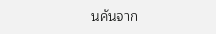นคันจาก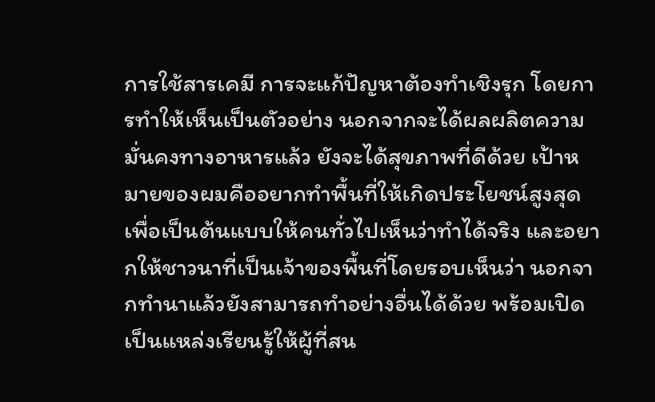การใช้สารเคมี การจะแก้ปัญหาต้องทำเชิงรุก โดยการทำให้เห็นเป็นตัวอย่าง นอกจากจะได้ผลผลิตความมั่นคงทางอาหารแล้ว ยังจะได้สุขภาพที่ดีด้วย เป้าหมายของผมคืออยากทำพื้นที่ให้เกิดประโยชน์สูงสุด เพื่อเป็นต้นแบบให้คนทั่วไปเห็นว่าทำได้จริง และอยากให้ชาวนาที่เป็นเจ้าของพื้นที่โดยรอบเห็นว่า นอกจากทำนาแล้วยังสามารถทำอย่างอื่นได้ด้วย พร้อมเปิดเป็นแหล่งเรียนรู้ให้ผู้ที่สน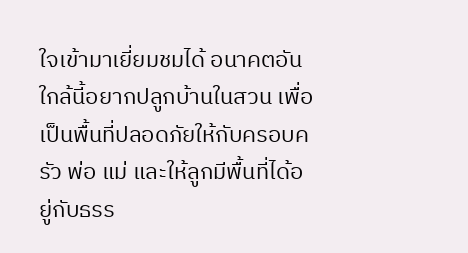ใจเข้ามาเยี่ยมชมได้ อนาคตอันใกล้นี้อยากปลูกบ้านในสวน เพื่อเป็นพื้นที่ปลอดภัยให้กับครอบครัว พ่อ แม่ และให้ลูกมีพื้นที่ได้อยู่กับธรร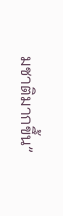มชาติมากขึ้น”